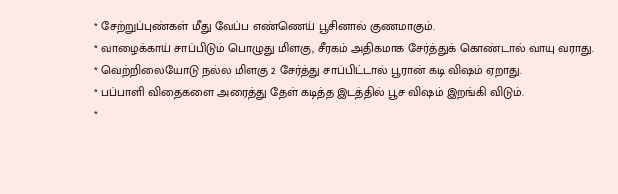* சேற்றுப்புண்கள் மீது வேப்ப எண்ணெய் பூசினால் குணமாகும்.
* வாழைக்காய் சாப்பிடும் பொழுது மிளகு, சீரகம் அதிகமாக சேர்த்துக் கொண்டால் வாயு வராது.
* வெற்றிலையோடு நல்ல மிளகு 2 சேர்த்து சாப்பிட்டால் பூரான் கடி விஷம் ஏறாது.
* பப்பாளி விதைகளை அரைத்து தேள் கடித்த இடத்தில் பூச விஷம் இறங்கி விடும்.
*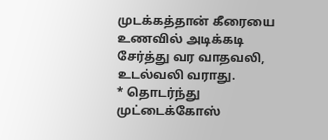முடக்கத்தான் கீரையை உணவில் அடிக்கடி சேர்த்து வர வாதவலி, உடல்வலி வராது.
* தொடர்ந்து முட்டைக்கோஸ்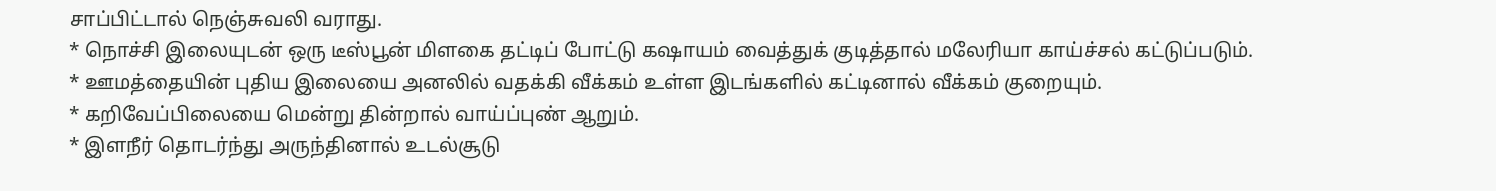சாப்பிட்டால் நெஞ்சுவலி வராது.
* நொச்சி இலையுடன் ஒரு டீஸ்பூன் மிளகை தட்டிப் போட்டு கஷாயம் வைத்துக் குடித்தால் மலேரியா காய்ச்சல் கட்டுப்படும்.
* ஊமத்தையின் புதிய இலையை அனலில் வதக்கி வீக்கம் உள்ள இடங்களில் கட்டினால் வீக்கம் குறையும்.
* கறிவேப்பிலையை மென்று தின்றால் வாய்ப்புண் ஆறும்.
* இளநீர் தொடர்ந்து அருந்தினால் உடல்சூடு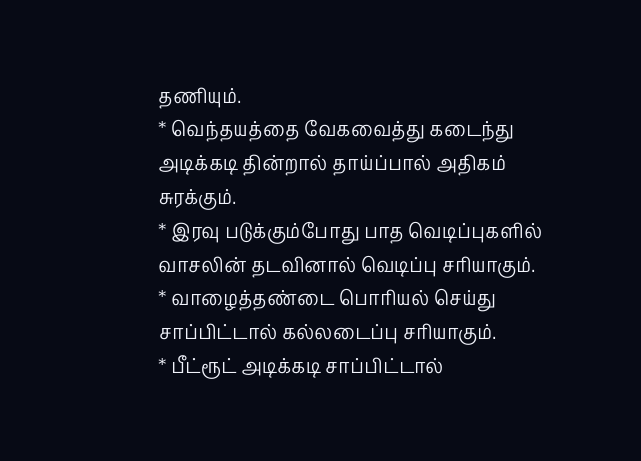தணியும்.
* வெந்தயத்தை வேகவைத்து கடைந்து அடிக்கடி தின்றால் தாய்ப்பால் அதிகம் சுரக்கும்.
* இரவு படுக்கும்போது பாத வெடிப்புகளில் வாசலின் தடவினால் வெடிப்பு சரியாகும்.
* வாழைத்தண்டை பொரியல் செய்து சாப்பிட்டால் கல்லடைப்பு சரியாகும்.
* பீட்ரூட் அடிக்கடி சாப்பிட்டால்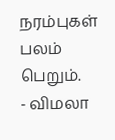நரம்புகள் பலம் பெறும்.
- விமலா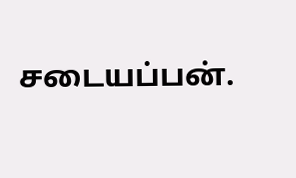சடையப்பன்.